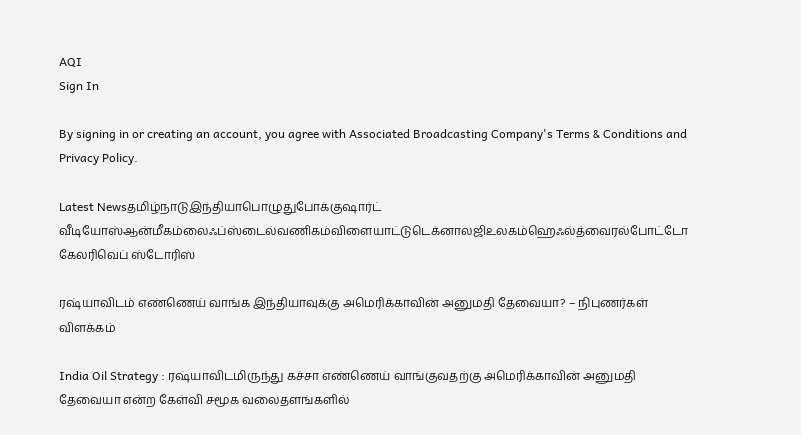AQI
Sign In

By signing in or creating an account, you agree with Associated Broadcasting Company's Terms & Conditions and Privacy Policy.

Latest Newsதமிழ்நாடுஇந்தியாபொழுதுபோக்குஷார்ட் வீடியோஸ்ஆன்மீகம்லைஃப்ஸ்டைல்வணிகம்விளையாட்டுடெக்னாலஜிஉலகம்ஹெஃல்த்வைரல்போட்டோ கேலரிவெப் ஸ்டோரிஸ்

ரஷ்யாவிடம் எண்ணெய் வாங்க இந்தியாவுக்கு அமெரிக்காவின் அனுமதி தேவையா? – நிபுணர்கள் விளக்கம்

India Oil Strategy : ரஷ்யாவிடமிருந்து கச்சா எண்ணெய் வாங்குவதற்கு அமெரிக்காவின் அனுமதி தேவையா என்ற கேள்வி சமூக வலைதளங்களில்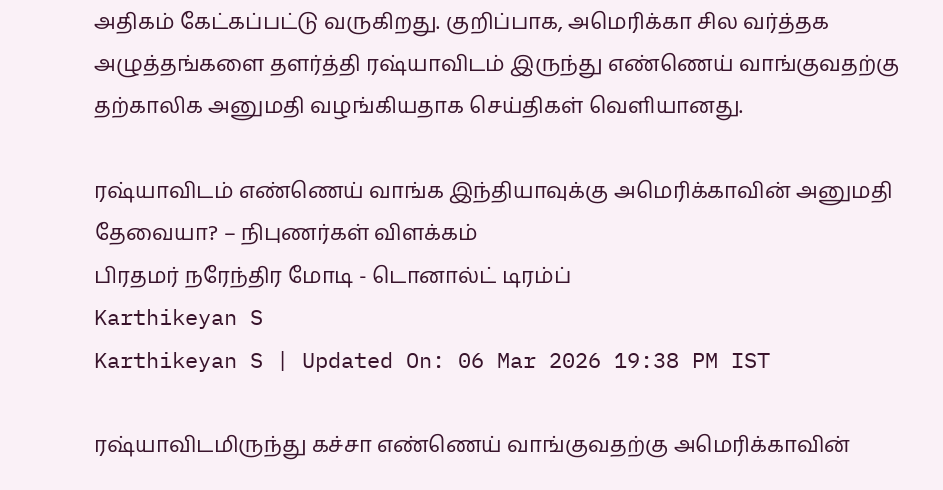அதிகம் கேட்கப்பட்டு வருகிறது. குறிப்பாக, அமெரிக்கா சில வர்த்தக அழுத்தங்களை தளர்த்தி ரஷ்யாவிடம் இருந்து எண்ணெய் வாங்குவதற்கு தற்காலிக அனுமதி வழங்கியதாக செய்திகள் வெளியானது.

ரஷ்யாவிடம் எண்ணெய் வாங்க இந்தியாவுக்கு அமெரிக்காவின் அனுமதி தேவையா? – நிபுணர்கள் விளக்கம்
பிரதமர் நரேந்திர மோடி - டொனால்ட் டிரம்ப்
Karthikeyan S
Karthikeyan S | Updated On: 06 Mar 2026 19:38 PM IST

ரஷ்யாவிடமிருந்து கச்சா எண்ணெய் வாங்குவதற்கு அமெரிக்காவின்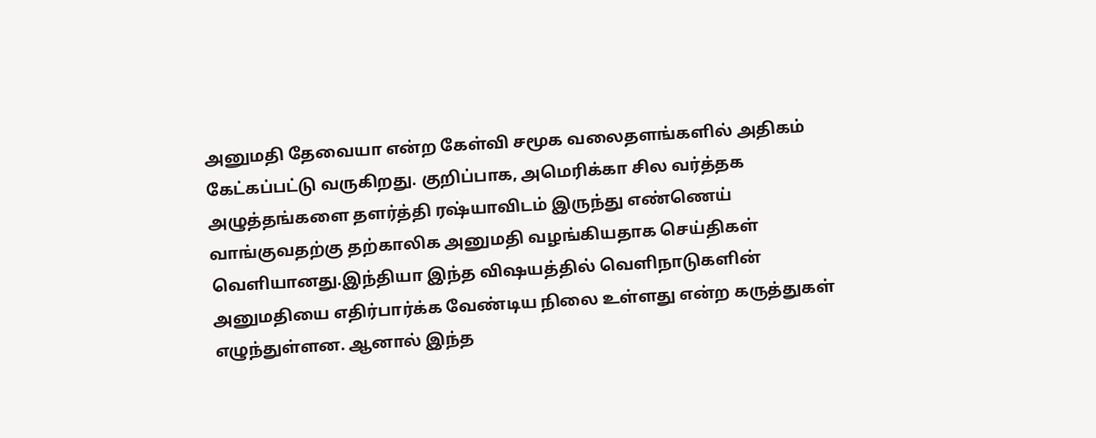அனுமதி தேவையா என்ற கேள்வி சமூக வலைதளங்களில் அதிகம் கேட்கப்பட்டு வருகிறது. குறிப்பாக, அமெரிக்கா சில வர்த்தக அழுத்தங்களை தளர்த்தி ரஷ்யாவிடம் இருந்து எண்ணெய் வாங்குவதற்கு தற்காலிக அனுமதி வழங்கியதாக செய்திகள் வெளியானது.இந்தியா இந்த விஷயத்தில் வெளிநாடுகளின் அனுமதியை எதிர்பார்க்க வேண்டிய நிலை உள்ளது என்ற கருத்துகள் எழுந்துள்ளன. ஆனால் இந்த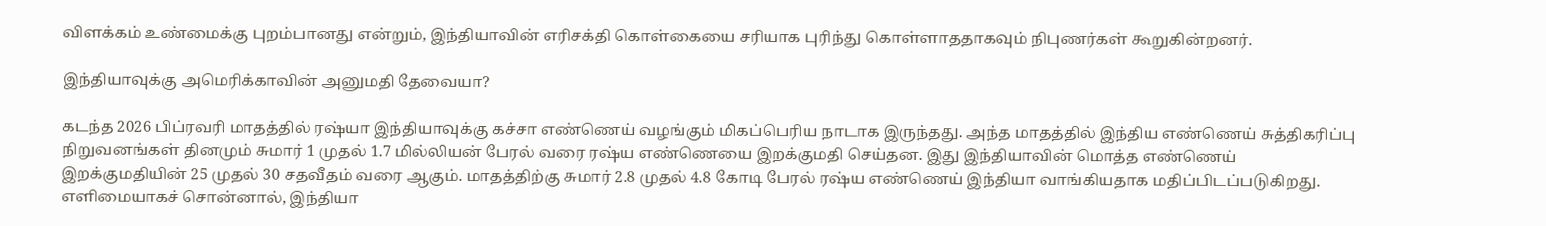விளக்கம் உண்மைக்கு புறம்பானது என்றும், இந்தியாவின் எரிசக்தி கொள்கையை சரியாக புரிந்து கொள்ளாததாகவும் நிபுணர்கள் கூறுகின்றனர்.

இந்தியாவுக்கு அமெரிக்காவின் அனுமதி தேவையா?

கடந்த 2026 பிப்ரவரி மாதத்தில் ரஷ்யா இந்தியாவுக்கு கச்சா எண்ணெய் வழங்கும் மிகப்பெரிய நாடாக இருந்தது. அந்த மாதத்தில் இந்திய எண்ணெய் சுத்திகரிப்பு நிறுவனங்கள் தினமும் சுமார் 1 முதல் 1.7 மில்லியன் பேரல் வரை ரஷ்ய எண்ணெயை இறக்குமதி செய்தன. இது இந்தியாவின் மொத்த எண்ணெய் இறக்குமதியின் 25 முதல் 30 சதவீதம் வரை ஆகும். மாதத்திற்கு சுமார் 2.8 முதல் 4.8 கோடி பேரல் ரஷ்ய எண்ணெய் இந்தியா வாங்கியதாக மதிப்பிடப்படுகிறது. எளிமையாகச் சொன்னால், இந்தியா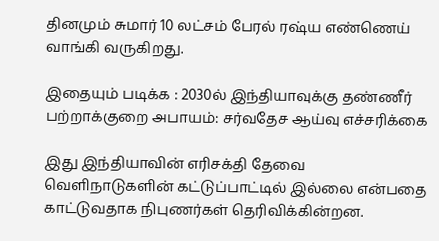தினமும் சுமார் 10 லட்சம் பேரல் ரஷ்ய எண்ணெய் வாங்கி வருகிறது.

இதையும் படிக்க : 2030ல் இந்தியாவுக்கு தண்ணீர் பற்றாக்குறை அபாயம்: சர்வதேச ஆய்வு எச்சரிக்கை

இது இந்தியாவின் எரிசக்தி தேவை வெளிநாடுகளின் கட்டுப்பாட்டில் இல்லை என்பதை காட்டுவதாக நிபுணர்கள் தெரிவிக்கின்றன.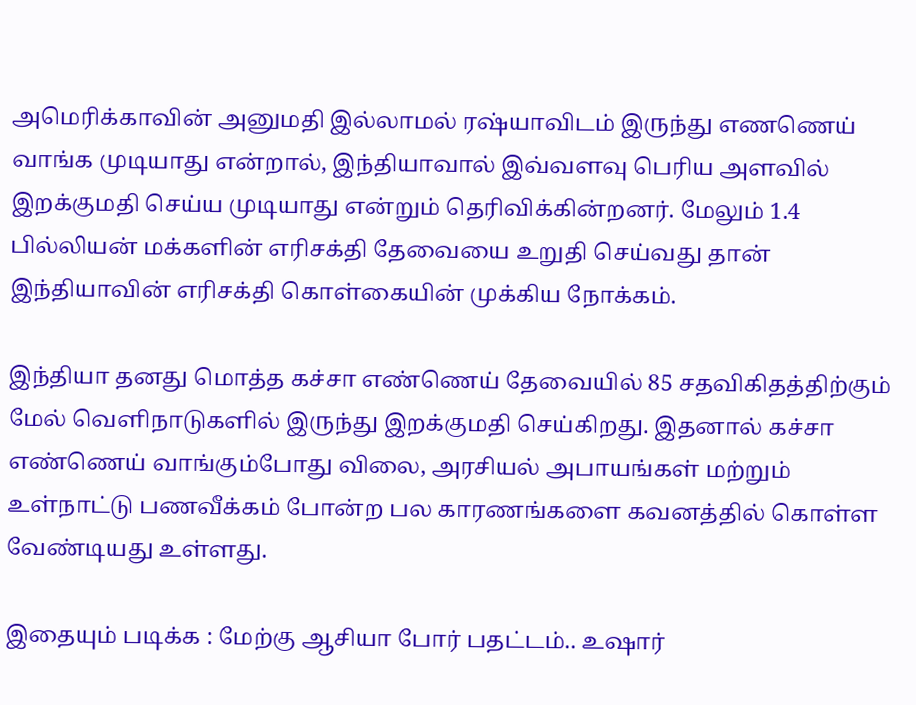அமெரிக்காவின் அனுமதி இல்லாமல் ரஷ்யாவிடம் இருந்து எணணெய் வாங்க முடியாது என்றால், இந்தியாவால் இவ்வளவு பெரிய அளவில் இறக்குமதி செய்ய முடியாது என்றும் தெரிவிக்கின்றனர். மேலும் 1.4 பில்லியன் மக்களின் எரிசக்தி தேவையை உறுதி செய்வது தான் இந்தியாவின் எரிசக்தி கொள்கையின் முக்கிய நோக்கம்.

இந்தியா தனது மொத்த கச்சா எண்ணெய் தேவையில் 85 சதவிகிதத்திற்கும் மேல் வெளிநாடுகளில் இருந்து இறக்குமதி செய்கிறது. இதனால் கச்சா எண்ணெய் வாங்கும்போது விலை, அரசியல் அபாயங்கள் மற்றும் உள்நாட்டு பணவீக்கம் போன்ற பல காரணங்களை கவனத்தில் கொள்ள வேண்டியது உள்ளது.

இதையும் படிக்க : மேற்கு ஆசியா போர் பதட்டம்.. உஷார்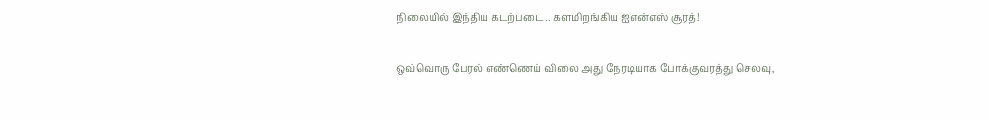நிலையில் இந்திய கடற்படை.. களமிறங்கிய ஐஎன்எஸ் சூரத்!

ஒவ்வொரு பேரல் எண்ணெய் விலை அது நேரடியாக போக்குவரத்து செலவு,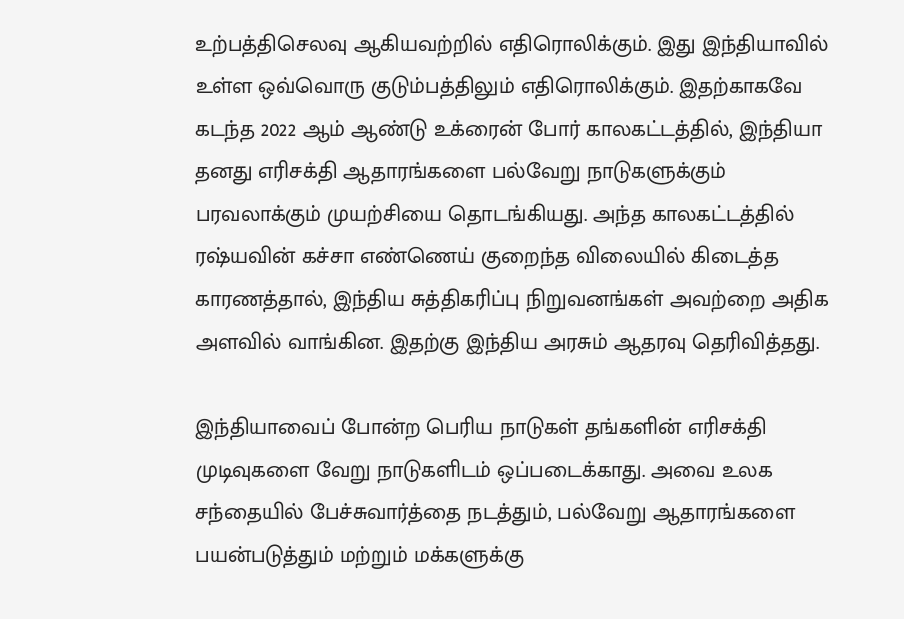உற்பத்திசெலவு ஆகியவற்றில் எதிரொலிக்கும். இது இந்தியாவில் உள்ள ஒவ்வொரு குடும்பத்திலும் எதிரொலிக்கும். இதற்காகவே கடந்த 2022 ஆம் ஆண்டு உக்ரைன் போர் காலகட்டத்தில், இந்தியா தனது எரிசக்தி ஆதாரங்களை பல்வேறு நாடுகளுக்கும் பரவலாக்கும் முயற்சியை தொடங்கியது. அந்த காலகட்டத்தில் ரஷ்யவின் கச்சா எண்ணெய் குறைந்த விலையில் கிடைத்த காரணத்தால், இந்திய சுத்திகரிப்பு நிறுவனங்கள் அவற்றை அதிக அளவில் வாங்கின. இதற்கு இந்திய அரசும் ஆதரவு தெரிவித்தது.

இந்தியாவைப் போன்ற பெரிய நாடுகள் தங்களின் எரிசக்தி முடிவுகளை வேறு நாடுகளிடம் ஒப்படைக்காது. அவை உலக சந்தையில் பேச்சுவார்த்தை நடத்தும், பல்வேறு ஆதாரங்களை பயன்படுத்தும் மற்றும் மக்களுக்கு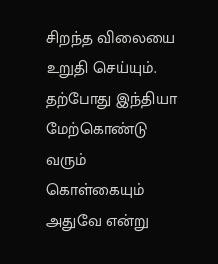சிறந்த விலையை உறுதி செய்யும். தற்போது இந்தியா மேற்கொண்டு வரும் கொள்கையும் அதுவே என்று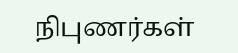நிபுணர்கள்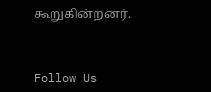கூறுகின்றனர்.



Follow Us